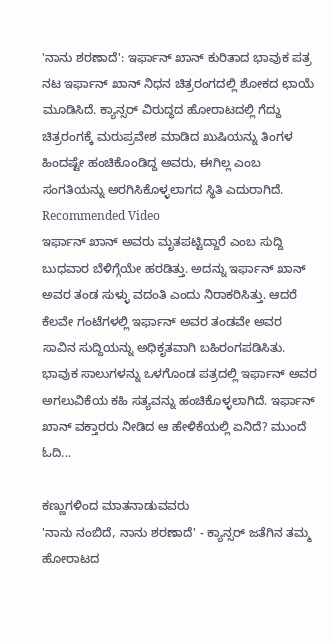'ನಾನು ಶರಣಾದೆ': ಇರ್ಫಾನ್ ಖಾನ್ ಕುರಿತಾದ ಭಾವುಕ ಪತ್ರ
ನಟ ಇರ್ಫಾನ್ ಖಾನ್ ನಿಧನ ಚಿತ್ರರಂಗದಲ್ಲಿ ಶೋಕದ ಛಾಯೆ ಮೂಡಿಸಿದೆ. ಕ್ಯಾನ್ಸರ್ ವಿರುದ್ಧದ ಹೋರಾಟದಲ್ಲಿ ಗೆದ್ದು ಚಿತ್ರರಂಗಕ್ಕೆ ಮರುಪ್ರವೇಶ ಮಾಡಿದ ಖುಷಿಯನ್ನು ತಿಂಗಳ ಹಿಂದಷ್ಟೇ ಹಂಚಿಕೊಂಡಿದ್ದ ಅವರು, ಈಗಿಲ್ಲ ಎಂಬ ಸಂಗತಿಯನ್ನು ಅರಗಿಸಿಕೊಳ್ಳಲಾಗದ ಸ್ಥಿತಿ ಎದುರಾಗಿದೆ.
Recommended Video
ಇರ್ಫಾನ್ ಖಾನ್ ಅವರು ಮೃತಪಟ್ಟಿದ್ದಾರೆ ಎಂಬ ಸುದ್ದಿ ಬುಧವಾರ ಬೆಳಿಗ್ಗೆಯೇ ಹರಡಿತ್ತು. ಅದನ್ನು ಇರ್ಫಾನ್ ಖಾನ್ ಅವರ ತಂಡ ಸುಳ್ಳು ವದಂತಿ ಎಂದು ನಿರಾಕರಿಸಿತ್ತು. ಆದರೆ ಕೆಲವೇ ಗಂಟೆಗಳಲ್ಲಿ ಇರ್ಫಾನ್ ಅವರ ತಂಡವೇ ಅವರ ಸಾವಿನ ಸುದ್ದಿಯನ್ನು ಅಧಿಕೃತವಾಗಿ ಬಹಿರಂಗಪಡಿಸಿತು.
ಭಾವುಕ ಸಾಲುಗಳನ್ನು ಒಳಗೊಂಡ ಪತ್ರದಲ್ಲಿ ಇರ್ಫಾನ್ ಅವರ ಅಗಲುವಿಕೆಯ ಕಹಿ ಸತ್ಯವನ್ನು ಹಂಚಿಕೊಳ್ಳಲಾಗಿದೆ. ಇರ್ಫಾನ್ ಖಾನ್ ವಕ್ತಾರರು ನೀಡಿದ ಆ ಹೇಳಿಕೆಯಲ್ಲಿ ಏನಿದೆ? ಮುಂದೆ ಓದಿ...

ಕಣ್ಣುಗಳಿಂದ ಮಾತನಾಡುವವರು
'ನಾನು ನಂಬಿದೆ, ನಾನು ಶರಣಾದೆ' - ಕ್ಯಾನ್ಸರ್ ಜತೆಗಿನ ತಮ್ಮ ಹೋರಾಟದ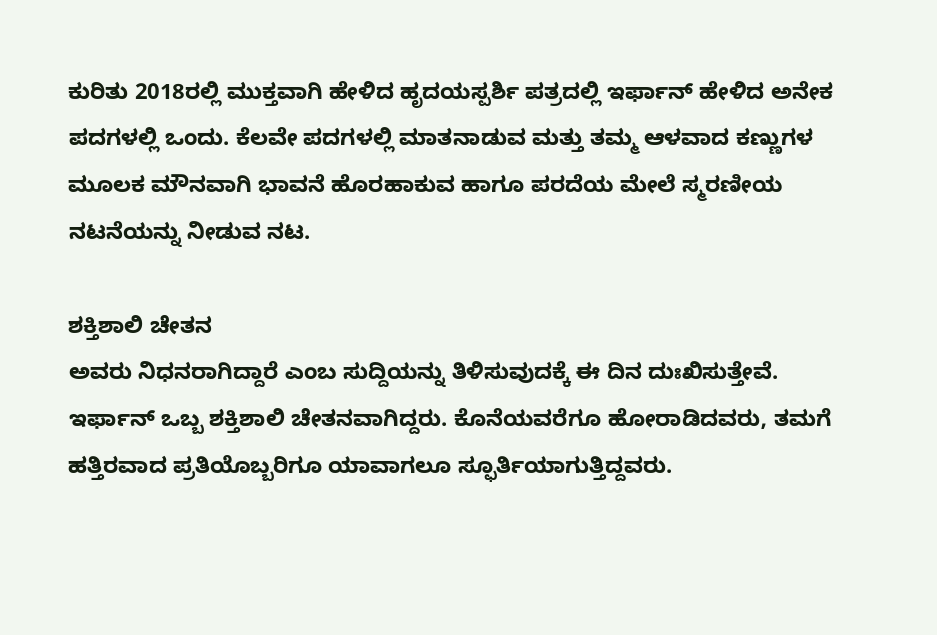ಕುರಿತು 2018ರಲ್ಲಿ ಮುಕ್ತವಾಗಿ ಹೇಳಿದ ಹೃದಯಸ್ಪರ್ಶಿ ಪತ್ರದಲ್ಲಿ ಇರ್ಫಾನ್ ಹೇಳಿದ ಅನೇಕ ಪದಗಳಲ್ಲಿ ಒಂದು. ಕೆಲವೇ ಪದಗಳಲ್ಲಿ ಮಾತನಾಡುವ ಮತ್ತು ತಮ್ಮ ಆಳವಾದ ಕಣ್ಣುಗಳ ಮೂಲಕ ಮೌನವಾಗಿ ಭಾವನೆ ಹೊರಹಾಕುವ ಹಾಗೂ ಪರದೆಯ ಮೇಲೆ ಸ್ಮರಣೀಯ ನಟನೆಯನ್ನು ನೀಡುವ ನಟ.

ಶಕ್ತಿಶಾಲಿ ಚೇತನ
ಅವರು ನಿಧನರಾಗಿದ್ದಾರೆ ಎಂಬ ಸುದ್ದಿಯನ್ನು ತಿಳಿಸುವುದಕ್ಕೆ ಈ ದಿನ ದುಃಖಿಸುತ್ತೇವೆ. ಇರ್ಫಾನ್ ಒಬ್ಬ ಶಕ್ತಿಶಾಲಿ ಚೇತನವಾಗಿದ್ದರು. ಕೊನೆಯವರೆಗೂ ಹೋರಾಡಿದವರು, ತಮಗೆ ಹತ್ತಿರವಾದ ಪ್ರತಿಯೊಬ್ಬರಿಗೂ ಯಾವಾಗಲೂ ಸ್ಫೂರ್ತಿಯಾಗುತ್ತಿದ್ದವರು.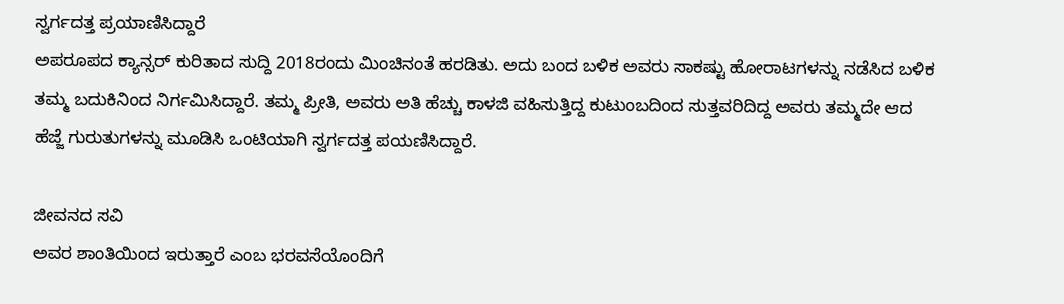ಸ್ವರ್ಗದತ್ತ ಪ್ರಯಾಣಿಸಿದ್ದಾರೆ
ಅಪರೂಪದ ಕ್ಯಾನ್ಸರ್ ಕುರಿತಾದ ಸುದ್ದಿ 2018ರಂದು ಮಿಂಚಿನಂತೆ ಹರಡಿತು. ಅದು ಬಂದ ಬಳಿಕ ಅವರು ಸಾಕಷ್ಟು ಹೋರಾಟಗಳನ್ನು ನಡೆಸಿದ ಬಳಿಕ ತಮ್ಮ ಬದುಕಿನಿಂದ ನಿರ್ಗಮಿಸಿದ್ದಾರೆ. ತಮ್ಮ ಪ್ರೀತಿ, ಅವರು ಅತಿ ಹೆಚ್ಚು ಕಾಳಜಿ ವಹಿಸುತ್ತಿದ್ದ ಕುಟುಂಬದಿಂದ ಸುತ್ತವರಿದಿದ್ದ ಅವರು ತಮ್ಮದೇ ಆದ ಹೆಜ್ಜೆ ಗುರುತುಗಳನ್ನು ಮೂಡಿಸಿ ಒಂಟಿಯಾಗಿ ಸ್ವರ್ಗದತ್ತ ಪಯಣಿಸಿದ್ದಾರೆ.

ಜೀವನದ ಸವಿ
ಅವರ ಶಾಂತಿಯಿಂದ ಇರುತ್ತಾರೆ ಎಂಬ ಭರವಸೆಯೊಂದಿಗೆ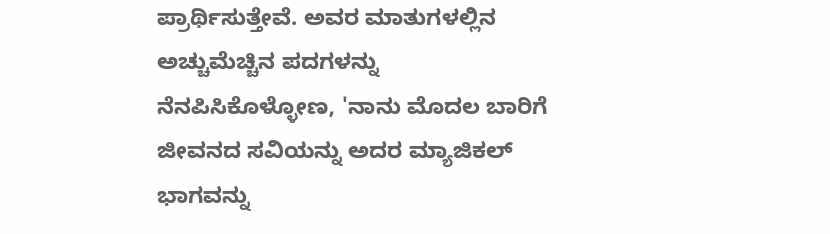ಪ್ರಾರ್ಥಿಸುತ್ತೇವೆ. ಅವರ ಮಾತುಗಳಲ್ಲಿನ ಅಚ್ಚುಮೆಚ್ಚಿನ ಪದಗಳನ್ನು ನೆನಪಿಸಿಕೊಳ್ಳೋಣ, 'ನಾನು ಮೊದಲ ಬಾರಿಗೆ ಜೀವನದ ಸವಿಯನ್ನು ಅದರ ಮ್ಯಾಜಿಕಲ್ ಭಾಗವನ್ನು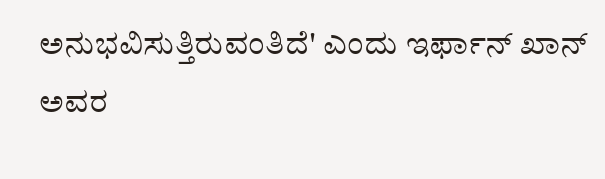ಅನುಭವಿಸುತ್ತಿರುವಂತಿದೆ' ಎಂದು ಇರ್ಫಾನ್ ಖಾನ್ ಅವರ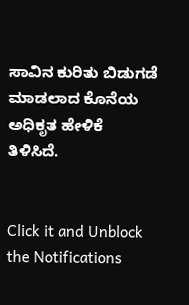ಸಾವಿನ ಕುರಿತು ಬಿಡುಗಡೆ ಮಾಡಲಾದ ಕೊನೆಯ ಅಧಿಕೃತ ಹೇಳಿಕೆ ತಿಳಿಸಿದೆ.


Click it and Unblock the Notifications